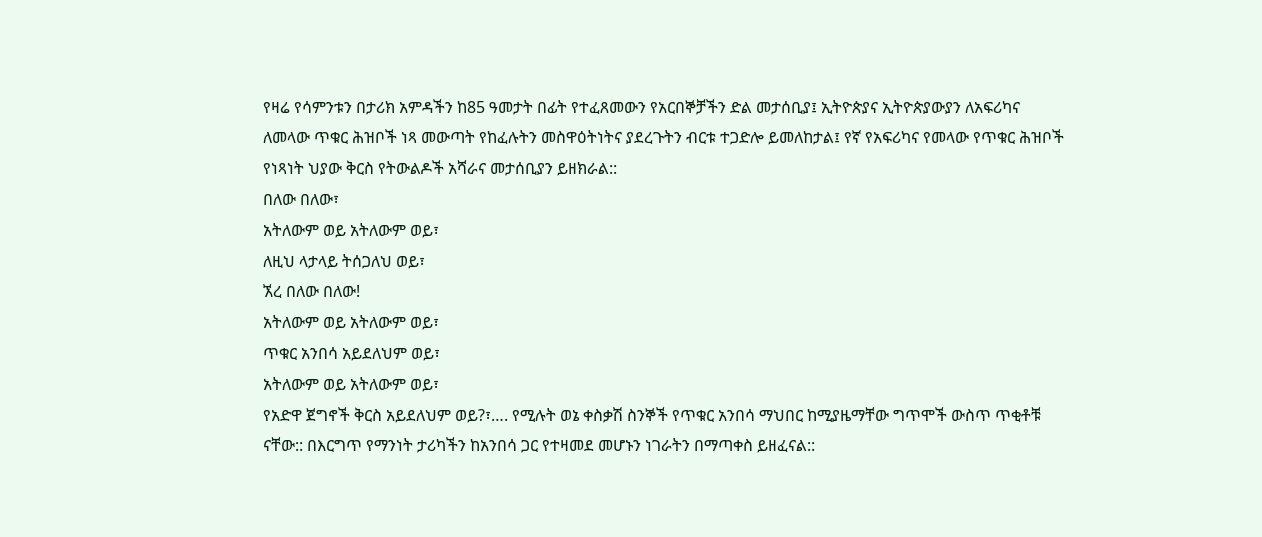የዛሬ የሳምንቱን በታሪክ አምዳችን ከ85 ዓመታት በፊት የተፈጸመውን የአርበኞቻችን ድል መታሰቢያ፤ ኢትዮጵያና ኢትዮጵያውያን ለአፍሪካና ለመላው ጥቁር ሕዝቦች ነጻ መውጣት የከፈሉትን መስዋዕትነትና ያደረጉትን ብርቱ ተጋድሎ ይመለከታል፤ የኛ የአፍሪካና የመላው የጥቁር ሕዝቦች የነጻነት ህያው ቅርስ የትውልዶች አሻራና መታሰቢያን ይዘክራል::
በለው በለው፣
አትለውም ወይ አትለውም ወይ፣
ለዚህ ላታላይ ትሰጋለህ ወይ፣
ኧረ በለው በለው!
አትለውም ወይ አትለውም ወይ፣
ጥቁር አንበሳ አይደለህም ወይ፣
አትለውም ወይ አትለውም ወይ፣
የአድዋ ጀግኖች ቅርስ አይደለህም ወይ?፣…. የሚሉት ወኔ ቀስቃሽ ስንኞች የጥቁር አንበሳ ማህበር ከሚያዜማቸው ግጥሞች ውስጥ ጥቂቶቹ ናቸው:: በእርግጥ የማንነት ታሪካችን ከአንበሳ ጋር የተዛመደ መሆኑን ነገራትን በማጣቀስ ይዘፈናል::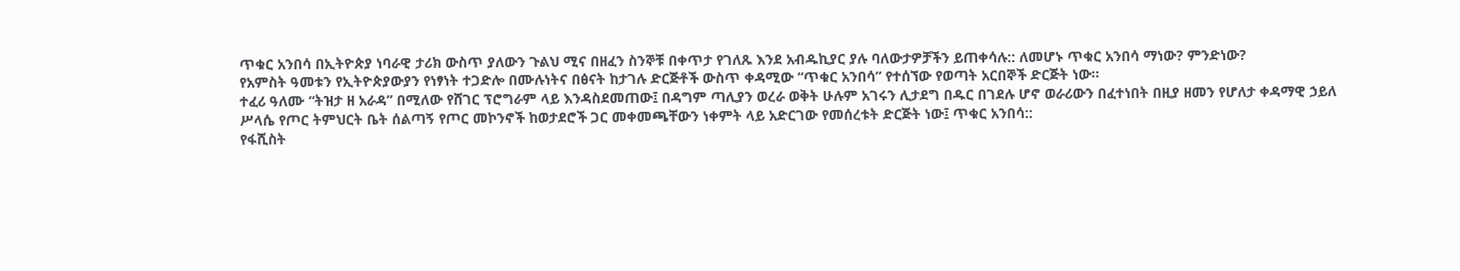ጥቁር አንበሳ በኢትዮጵያ ነባራዊ ታሪክ ውስጥ ያለውን ጉልህ ሚና በዘፈን ስንኞቹ በቀጥታ የገለጹ እንደ አብዱኪያር ያሉ ባለውታዎቻችን ይጠቀሳሉ:: ለመሆኑ ጥቁር አንበሳ ማነው? ምንድነው?
የአምስት ዓመቱን የኢትዮጵያውያን የነፃነት ተጋድሎ በሙሉነትና በፅናት ከታገሉ ድርጅቶች ውስጥ ቀዳሚው “ጥቁር አንበሳ” የተሰኘው የወጣት አርበኞች ድርጅት ነው።
ተፈሪ ዓለሙ “ትዝታ ዘ አራዳ” በሚለው የሸገር ፕሮግራም ላይ እንዳስደመጠው፤ በዳግም ጣሊያን ወረራ ወቅት ሁሉም አገሩን ሊታደግ በዱር በገደሉ ሆኖ ወራሪውን በፈተነበት በዚያ ዘመን የሆለታ ቀዳማዊ ኃይለ ሥላሴ የጦር ትምህርት ቤት ሰልጣኝ የጦር መኮንኖች ከወታደሮች ጋር መቀመጫቸውን ነቀምት ላይ አድርገው የመሰረቱት ድርጅት ነው፤ ጥቁር አንበሳ::
የፋሺስት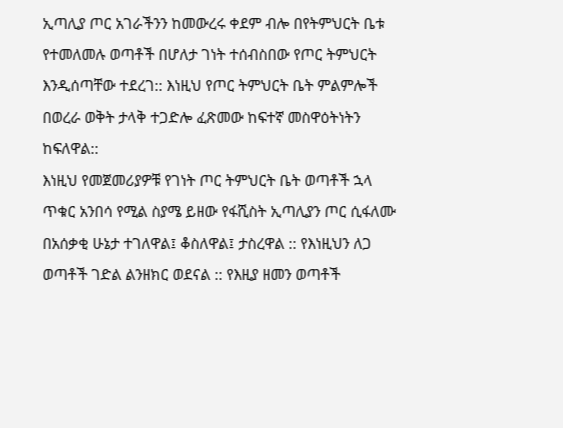ኢጣሊያ ጦር አገራችንን ከመውረሩ ቀደም ብሎ በየትምህርት ቤቱ የተመለመሉ ወጣቶች በሆለታ ገነት ተሰብስበው የጦር ትምህርት እንዲሰጣቸው ተደረገ:: እነዚህ የጦር ትምህርት ቤት ምልምሎች በወረራ ወቅት ታላቅ ተጋድሎ ፈጽመው ከፍተኛ መስዋዕትነትን ከፍለዋል::
እነዚህ የመጀመሪያዎቹ የገነት ጦር ትምህርት ቤት ወጣቶች ኋላ ጥቁር አንበሳ የሚል ስያሜ ይዘው የፋሺስት ኢጣሊያን ጦር ሲፋለሙ በአሰቃቂ ሁኔታ ተገለዋል፤ ቆስለዋል፤ ታስረዋል :: የእነዚህን ለጋ ወጣቶች ገድል ልንዘክር ወደናል :: የእዚያ ዘመን ወጣቶች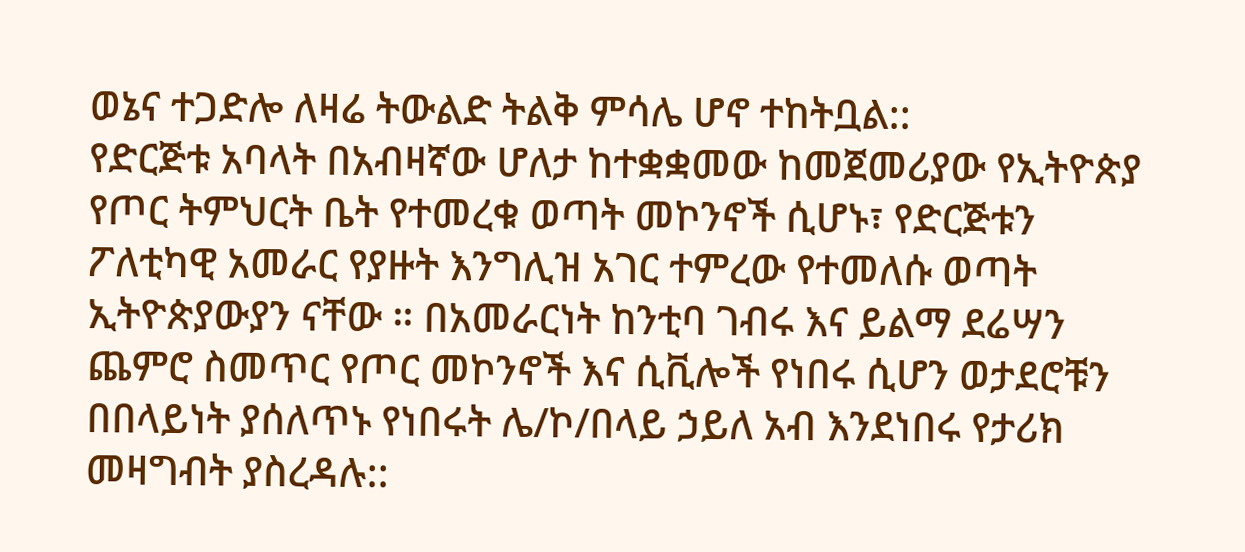ወኔና ተጋድሎ ለዛሬ ትውልድ ትልቅ ምሳሌ ሆኖ ተከትቧል::
የድርጅቱ አባላት በአብዛኛው ሆለታ ከተቋቋመው ከመጀመሪያው የኢትዮጵያ የጦር ትምህርት ቤት የተመረቁ ወጣት መኮንኖች ሲሆኑ፣ የድርጅቱን ፖለቲካዊ አመራር የያዙት እንግሊዝ አገር ተምረው የተመለሱ ወጣት ኢትዮጵያውያን ናቸው ። በአመራርነት ከንቲባ ገብሩ እና ይልማ ደሬሣን ጨምሮ ስመጥር የጦር መኮንኖች እና ሲቪሎች የነበሩ ሲሆን ወታደሮቹን በበላይነት ያሰለጥኑ የነበሩት ሌ/ኮ/በላይ ኃይለ አብ እንደነበሩ የታሪክ መዛግብት ያስረዳሉ::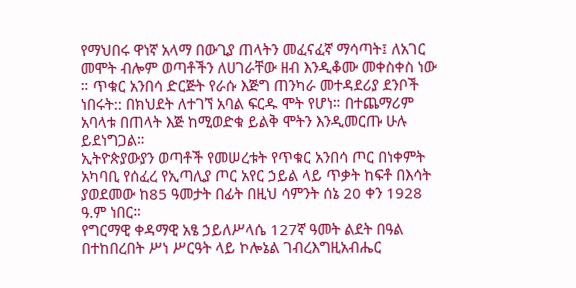የማህበሩ ዋነኛ አላማ በውጊያ ጠላትን መፈናፈኛ ማሳጣት፤ ለአገር መሞት ብሎም ወጣቶችን ለሀገራቸው ዘብ እንዲቆሙ መቀስቀስ ነው ። ጥቁር አንበሳ ድርጅት የራሱ እጅግ ጠንካራ መተዳደሪያ ደንቦች ነበሩት:: በክህደት ለተገኘ አባል ፍርዱ ሞት የሆነ። በተጨማሪም አባላቱ በጠላት እጅ ከሚወድቁ ይልቅ ሞትን እንዲመርጡ ሁሉ ይደነግጋል።
ኢትዮጵያውያን ወጣቶች የመሠረቱት የጥቁር አንበሳ ጦር በነቀምት አካባቢ የሰፈረ የኢጣሊያ ጦር አየር ኃይል ላይ ጥቃት ከፍቶ በእሳት ያወደመው ከ85 ዓመታት በፊት በዚህ ሳምንት ሰኔ 20 ቀን 1928 ዓ.ም ነበር።
የግርማዊ ቀዳማዊ አፄ ኃይለሥላሴ 127ኛ ዓመት ልደት በዓል በተከበረበት ሥነ ሥርዓት ላይ ኮሎኔል ገብረእግዚአብሔር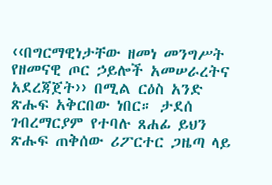‹‹በግርማዊነታቸው ዘመነ መንግሥት የዘመናዊ ጦር ኃይሎች አመሠራረትና አደረጃጀት›› በሚል ርዕስ አንድ ጽሑፍ አቅርበው ነበር። ታደሰ ገብረማርያም የተባሉ ጸሐፊ ይህን ጽሑፍ ጠቅሰው ሪፖርተር ጋዜጣ ላይ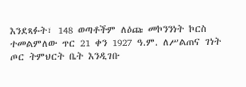እንደጻፉት፣ 148 ወጣቶችም ለዕጩ መኮንንነት ኮርስ ተመልምለው ጥር 21 ቀን 1927 ዓ.ም. ለሥልጠና ገነት ጦር ትምህርት ቤት እንዲገቡ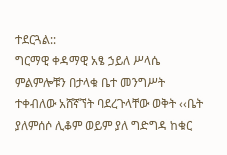ተደርጓል::
ግርማዊ ቀዳማዊ አፄ ኃይለ ሥላሴ ምልምሎቹን በታላቁ ቤተ መንግሥት ተቀብለው አሸኛኘት ባደረጉላቸው ወቅት ‹‹ቤት ያለምሰሶ ሊቆም ወይም ያለ ግድግዳ ከቁር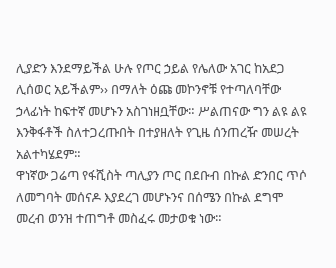ሊያድን እንደማይችል ሁሉ የጦር ኃይል የሌለው አገር ከአደጋ ሊሰወር አይችልም›› በማለት ዕጩ መኮንኖቹ የተጣለባቸው ኃላፊነት ከፍተኛ መሆኑን አስገነዘቧቸው። ሥልጠናው ግን ልዩ ልዩ እንቅፋቶች ስለተጋረጡበት በተያዘለት የጊዜ ሰንጠረዥ መሠረት አልተካሄደም።
ዋነኛው ጋሬጣ የፋሺስት ጣሊያን ጦር በደቡብ በኩል ድንበር ጥሶ ለመግባት መሰናዶ እያደረገ መሆኑንና በሰሜን በኩል ደግሞ መረብ ወንዝ ተጠግቶ መስፈሩ መታወቁ ነው።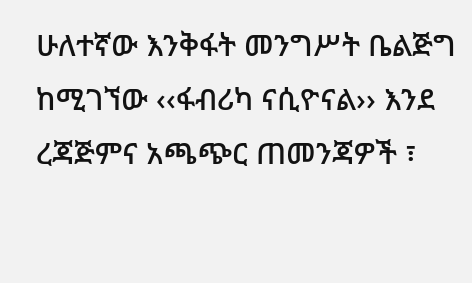ሁለተኛው እንቅፋት መንግሥት ቤልጅግ ከሚገኘው ‹‹ፋብሪካ ናሲዮናል›› እንደ ረጃጅምና አጫጭር ጠመንጃዎች ፣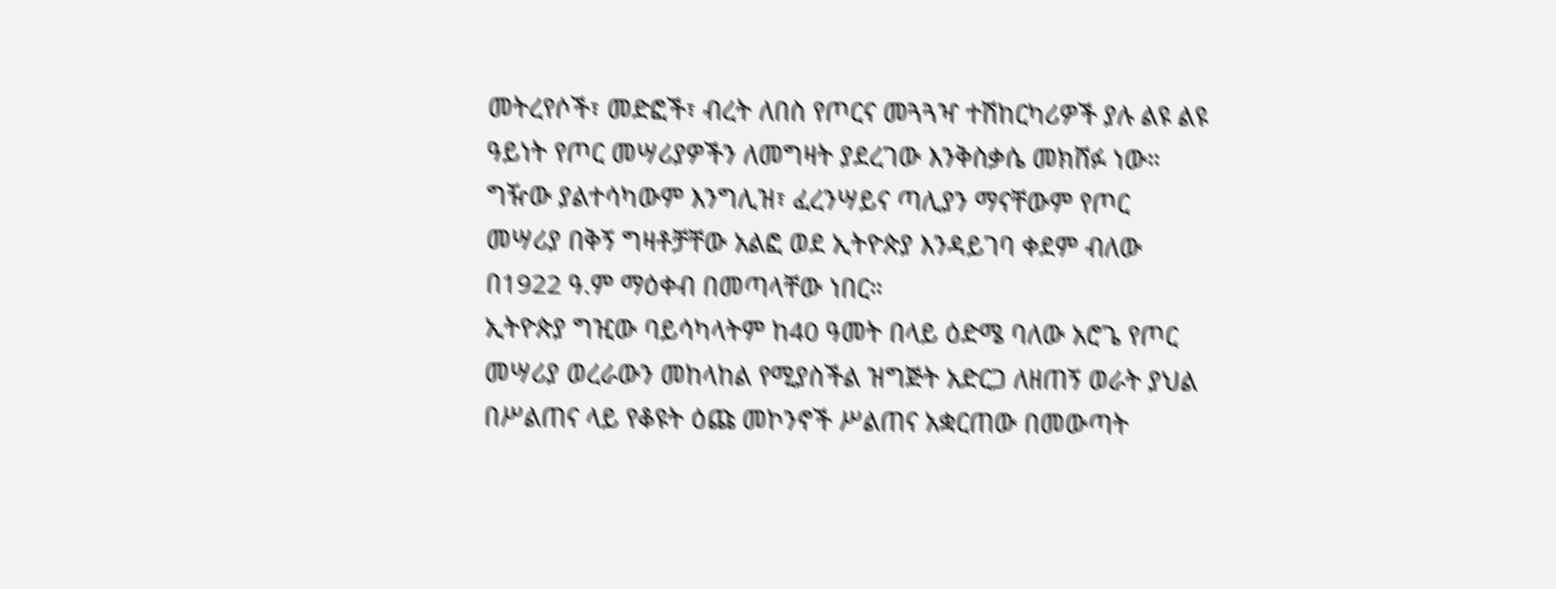መትረየሶች፣ መድፎች፣ ብረት ለበስ የጦርና መጓጓዣ ተሽከርካሪዎች ያሉ ልዩ ልዩ ዓይነት የጦር መሣሪያዎችን ለመግዛት ያደረገው እንቅስቃሴ መክሸፉ ነው። ግዥው ያልተሳካውም እንግሊዝ፣ ፈረንሣይና ጣሊያን ማናቸውም የጦር መሣሪያ በቅኝ ግዛቶቻቸው አልፎ ወደ ኢትዮጵያ እንዳይገባ ቀደም ብለው በ1922 ዓ.ም ማዕቀብ በመጣላቸው ነበር።
ኢትዮጵያ ግዢው ባይሳካላትም ከ40 ዓመት በላይ ዕድሜ ባለው አሮጌ የጦር መሣሪያ ወረራውን መከላከል የሚያስችል ዝግጅት አድርጋ ለዘጠኝ ወራት ያህል በሥልጠና ላይ የቆዩት ዕጩ መኮንኖች ሥልጠና አቋርጠው በመውጣት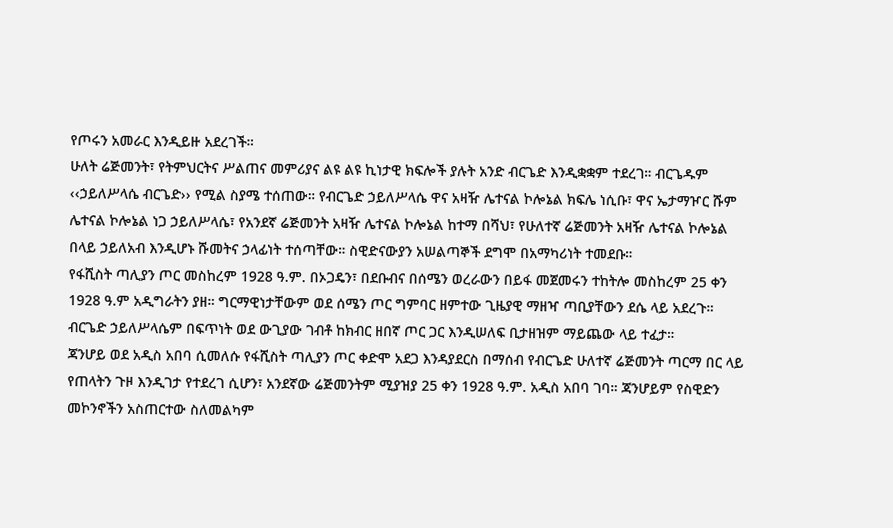የጦሩን አመራር እንዲይዙ አደረገች።
ሁለት ሬጅመንት፣ የትምህርትና ሥልጠና መምሪያና ልዩ ልዩ ኪነታዊ ክፍሎች ያሉት አንድ ብርጌድ እንዲቋቋም ተደረገ። ብርጌዱም ‹‹ኃይለሥላሴ ብርጌድ›› የሚል ስያሜ ተሰጠው። የብርጌድ ኃይለሥላሴ ዋና አዛዥ ሌተናል ኮሎኔል ክፍሌ ነሲቡ፣ ዋና ኤታማዦር ሹም ሌተናል ኮሎኔል ነጋ ኃይለሥላሴ፣ የአንደኛ ሬጅመንት አዛዥ ሌተናል ኮሎኔል ከተማ በሻህ፣ የሁለተኛ ሬጅመንት አዛዥ ሌተናል ኮሎኔል በላይ ኃይለአብ እንዲሆኑ ሹመትና ኃላፊነት ተሰጣቸው። ስዊድናውያን አሠልጣኞች ደግሞ በአማካሪነት ተመደቡ።
የፋሺስት ጣሊያን ጦር መስከረም 1928 ዓ.ም. በኦጋዴን፣ በደቡብና በሰሜን ወረራውን በይፋ መጀመሩን ተከትሎ መስከረም 25 ቀን 1928 ዓ.ም አዲግራትን ያዘ። ግርማዊነታቸውም ወደ ሰሜን ጦር ግምባር ዘምተው ጊዜያዊ ማዘዣ ጣቢያቸውን ደሴ ላይ አደረጉ። ብርጌድ ኃይለሥላሴም በፍጥነት ወደ ውጊያው ገብቶ ከክብር ዘበኛ ጦር ጋር እንዲሠለፍ ቢታዘዝም ማይጨው ላይ ተፈታ።
ጃንሆይ ወደ አዲስ አበባ ሲመለሱ የፋሺስት ጣሊያን ጦር ቀድሞ አደጋ እንዳያደርስ በማሰብ የብርጌድ ሁለተኛ ሬጅመንት ጣርማ በር ላይ የጠላትን ጉዞ እንዲገታ የተደረገ ሲሆን፣ አንደኛው ሬጅመንትም ሚያዝያ 25 ቀን 1928 ዓ.ም. አዲስ አበባ ገባ። ጃንሆይም የስዊድን መኮንኖችን አስጠርተው ስለመልካም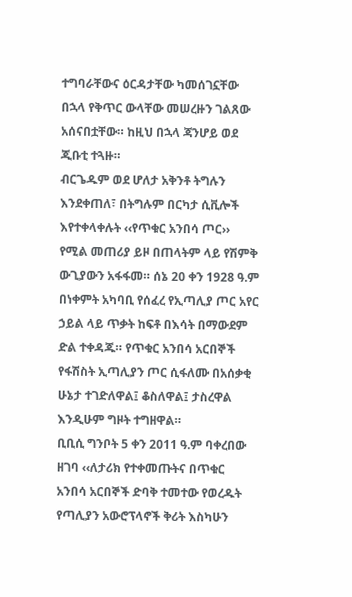ተግባራቸውና ዕርዳታቸው ካመሰገኗቸው በኋላ የቅጥር ውላቸው መሠረዙን ገልጸው አሰናበቷቸው። ከዚህ በኋላ ጃንሆይ ወደ ጂቡቲ ተጓዙ።
ብርጌዱም ወደ ሆለታ አቅንቶ ትግሉን እንደቀጠለ፣ በትግሉም በርካታ ሲቪሎች እየተቀላቀሉት ‹‹የጥቁር አንበሳ ጦር›› የሚል መጠሪያ ይዞ በጠላትም ላይ የሽምቅ ውጊያውን አፋፋመ። ሰኔ 20 ቀን 1928 ዓ.ም በነቀምት አካባቢ የሰፈረ የኢጣሊያ ጦር አየር ኃይል ላይ ጥቃት ከፍቶ በእሳት በማውደም ድል ተቀዳጁ። የጥቁር አንበሳ አርበኞች የፋሽስት ኢጣሊያን ጦር ሲፋለሙ በአሰቃቂ ሁኔታ ተገድለዋል፤ ቆስለዋል፤ ታስረዋል እንዲሁም ግዞት ተግዘዋል።
ቢቢሲ ግንቦት 5 ቀን 2011 ዓ.ም ባቀረበው ዘገባ ‹‹ለታሪክ የተቀመጡትና በጥቁር አንበሳ አርበኞች ድባቅ ተመተው የወረዱት የጣሊያን አውሮፕላኖች ቅሪት እስካሁን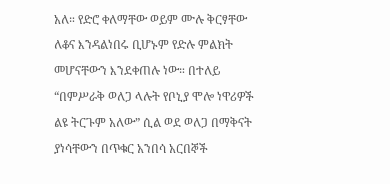አለ። የድሮ ቀለማቸው ወይም ሙሉ ቅርፃቸው ለቆና እንዳልነበሩ ቢሆኑም የድሉ ምልክት መሆናቸውን እንደቀጠሉ ነው። በተለይ “በምሥራቅ ወለጋ ላሉት የቦኒያ ሞሎ ነዋሪዎች ልዩ ትርጉም አለው” ሲል ወደ ወለጋ በማቅናት ያነሳቸውን በጥቁር አንበሳ አርበኞች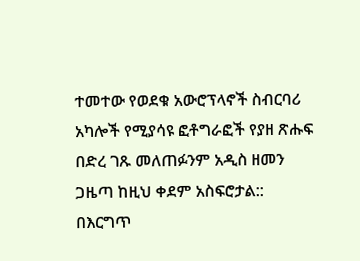ተመተው የወደቁ አውሮፕላኖች ስብርባሪ አካሎች የሚያሳዩ ፎቶግራፎች የያዘ ጽሑፍ በድረ ገጹ መለጠፉንም አዲስ ዘመን ጋዜጣ ከዚህ ቀደም አስፍሮታል::
በእርግጥ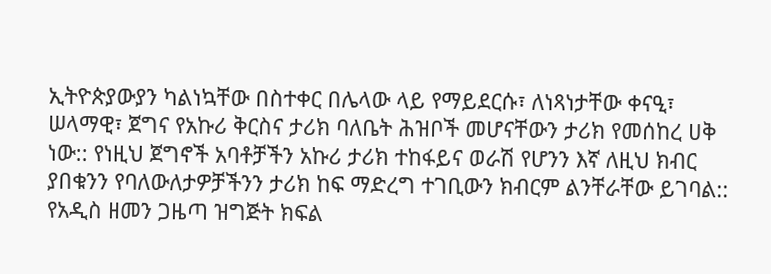ኢትዮጵያውያን ካልነኳቸው በስተቀር በሌላው ላይ የማይደርሱ፣ ለነጻነታቸው ቀናዒ፣ ሠላማዊ፣ ጀግና የአኩሪ ቅርስና ታሪክ ባለቤት ሕዝቦች መሆናቸውን ታሪክ የመሰከረ ሀቅ ነው:: የነዚህ ጀግኖች አባቶቻችን አኩሪ ታሪክ ተከፋይና ወራሽ የሆንን እኛ ለዚህ ክብር ያበቁንን የባለውለታዎቻችንን ታሪክ ከፍ ማድረግ ተገቢውን ክብርም ልንቸራቸው ይገባል::
የአዲስ ዘመን ጋዜጣ ዝግጅት ክፍል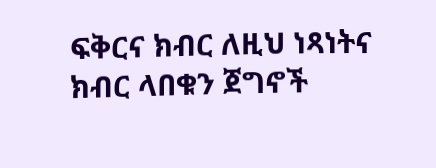ፍቅርና ክብር ለዚህ ነጻነትና ክብር ላበቁን ጀግኖች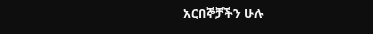አርበኞቻችን ሁሉ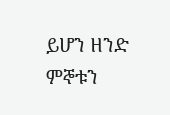ይሆን ዘንድ ምኞቱን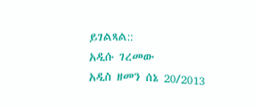ይገልጻል::
አዲሱ ገረመው
አዲስ ዘመን ሰኔ 20/2013